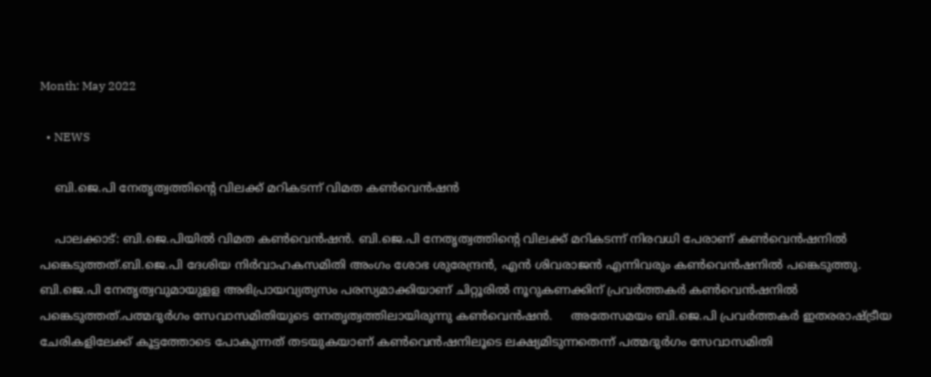Month: May 2022

  • NEWS

    ബി.ജെ.പി നേതൃത്വത്തിന്റെ വിലക്ക് മറികടന്ന് വിമത കൺവെൻഷൻ

    പാലക്കാട്: ബി.ജെ.പിയില്‍ വിമത കണ്‍വെന്‍ഷന്‍. ബി.ജെ.പി നേതൃത്വത്തിന്റെ വിലക്ക് മറികടന്ന് നിരവധി പേരാണ് കണ്‍വെന്‍ഷനില്‍ പങ്കെടുത്തത്.ബി.ജെ.പി ദേശിയ നിര്‍വാഹകസമിതി അംഗം ശോഭ ശുരേന്ദ്രന്‍, എന്‍ ശിവരാജന്‍ എന്നിവരും കണ്‍വെന്‍ഷനില്‍ പങ്കെടുത്തു. ബി.ജെ.പി നേതൃത്വവുമായുളള അഭിപ്രായവ്യത്യസം പരസ്യമാക്കിയാണ് ചിറ്റൂരില്‍ നൂറുകണക്കിന് പ്രവര്‍ത്തകര്‍ കണ്‍വെന്‍ഷനില്‍ പങ്കെടുത്തത്.പത്മദുര്‍ഗം സേവാസമിതിയുടെ നേതൃത്വത്തിലായിരുന്നു കൺവെൻഷൻ.     അതേസമയം ബി.ജെ.പി പ്രവര്‍ത്തകര്‍ ഇതരരാഷ്ട്രീയ ചേരികളിലേക്ക് കൂട്ടത്തോടെ പോകുന്നത് തടയുകയാണ് കണ്‍വെന്‍ഷനിലൂടെ ലക്ഷ്യമിടുന്നതെന്ന് പത്മദുര്‍ഗം സേവാസമിതി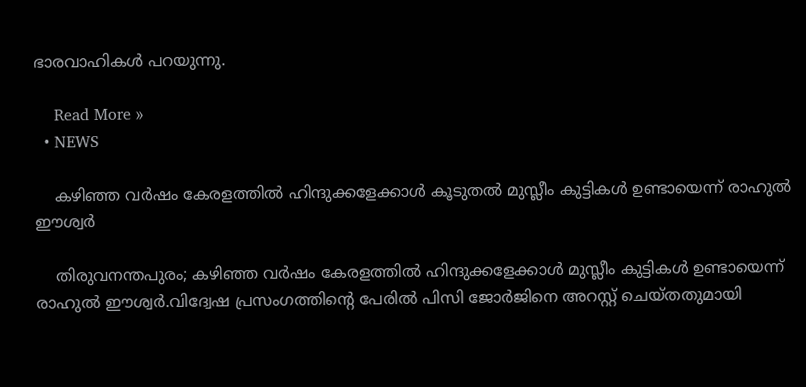ഭാരവാഹികള്‍ പറയുന്നു.

    Read More »
  • NEWS

    കഴിഞ്ഞ വര്‍ഷം കേരളത്തില്‍ ഹിന്ദുക്കളേക്കാള്‍ കൂടുതൽ മുസ്ലീം കുട്ടികള്‍ ഉണ്ടായെന്ന് രാഹുല്‍ ഈശ്വർ

    തിരുവനന്തപുരം; കഴിഞ്ഞ വര്‍ഷം കേരളത്തില്‍ ഹിന്ദുക്കളേക്കാള്‍ മുസ്ലീം കുട്ടികള്‍ ഉണ്ടായെന്ന് രാഹുല്‍ ഈശ്വര്‍.വിദ്വേഷ പ്രസംഗത്തിന്റെ പേരില്‍ പിസി ജോര്‍ജിനെ അറസ്റ്റ് ചെയ്തതുമായി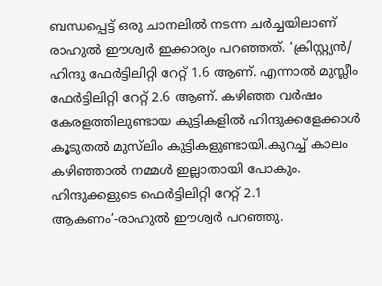ബന്ധപ്പെട്ട് ഒരു ചാനലില്‍ നടന്ന ചർച്ചയിലാണ് രാഹുൽ ഈശ്വർ ഇക്കാര്യം പറഞ്ഞത്. ‘ക്രിസ്റ്റ്യന്‍/ ഹിന്ദു ഫേര്‍ട്ടിലിറ്റി റേറ്റ് 1.6 ആണ്. എന്നാല്‍ മുസ്ലീം ഫേര്‍ട്ടിലിറ്റി റേറ്റ് 2.6 ആണ്. കഴിഞ്ഞ വര്‍ഷം കേരളത്തിലുണ്ടായ കുട്ടികളില്‍ ഹിന്ദുക്കളേക്കാള്‍ കൂടുതല്‍ മുസ്‌ലിം കുട്ടികളുണ്ടായി.കുറച്ച്‌ കാലം കഴിഞ്ഞാല്‍ നമ്മള്‍ ഇല്ലാതായി പോകും. ഹിന്ദുക്കളുടെ ഫെര്‍ട്ടിലിറ്റി റേറ്റ് 2.1 ആകണം’-രാഹുൽ ഈശ്വർ പറഞ്ഞു.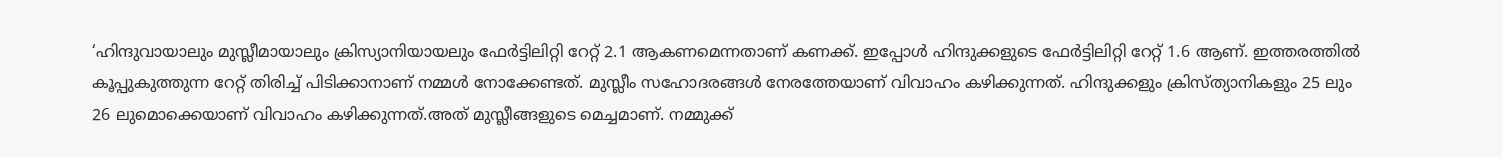‘ഹിന്ദുവായാലും മുസ്ലീമായാലും ക്രിസ്യാനിയായലും ഫേര്‍ട്ടിലിറ്റി റേറ്റ് 2.1 ആകണമെന്നതാണ് കണക്ക്. ഇപ്പോള്‍ ഹിന്ദുക്കളുടെ ഫേര്‍ട്ടിലിറ്റി റേറ്റ് 1.6 ആണ്. ഇത്തരത്തില്‍ കൂപ്പുകുത്തുന്ന റേറ്റ് തിരിച്ച്‌ പിടിക്കാനാണ് നമ്മള്‍ നോക്കേണ്ടത്. മുസ്ലീം സഹോദരങ്ങള്‍ നേരത്തേയാണ് വിവാഹം കഴിക്കുന്നത്. ഹിന്ദുക്കളും ക്രിസ്ത്യാനികളും 25 ലും 26 ലുമൊക്കെയാണ് വിവാഹം കഴിക്കുന്നത്.അത് മുസ്ലീങ്ങളുടെ മെച്ചമാണ്. നമ്മുക്ക്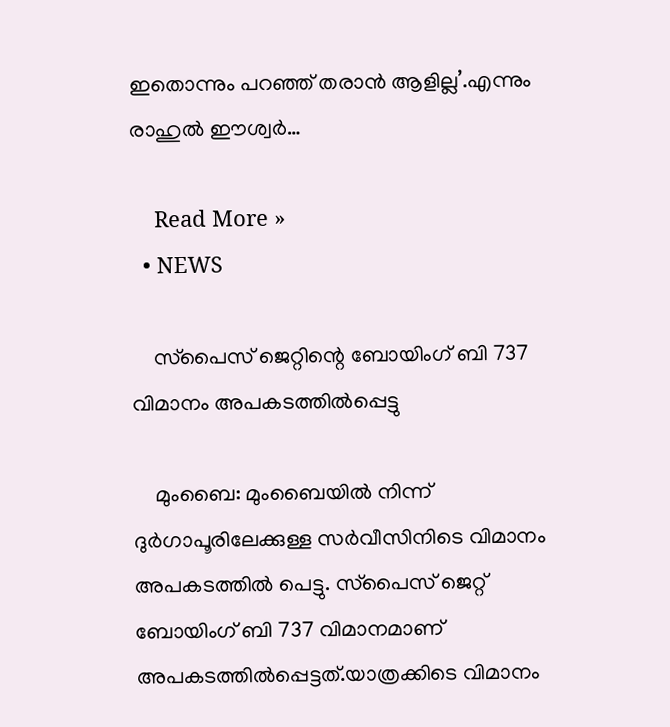ഇതൊന്നും പറഞ്ഞ് തരാന്‍ ആളില്ല’.എന്നും രാഹുൽ ഈശ്വർ…

    Read More »
  • NEWS

    സ്‌പൈസ് ജെറ്റിന്റെ ബോയിംഗ് ബി 737 വിമാനം അപകടത്തില്‍പ്പെട്ടു

    മുംബൈ: മുംബൈയില്‍ നിന്ന് ദുര്‍ഗാപൂരിലേക്കുള്ള സര്‍വീസിനിടെ വിമാനം അപകടത്തില്‍ പെട്ടു. സ്‌പൈസ് ജെറ്റ് ബോയിംഗ് ബി 737 വിമാനമാണ് അപകടത്തില്‍പ്പെട്ടത്.യാത്രക്കിടെ വിമാനം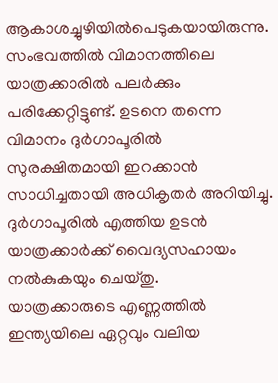ആകാശച്ചുഴിയില്‍പെടുകയായിരുന്നു. സംഭവത്തിൽ വിമാനത്തിലെ യാത്രക്കാരില്‍ പലര്‍ക്കും പരിക്കേറ്റിട്ടുണ്ട്. ഉടനെ തന്നെ വിമാനം ദുര്‍ഗാപൂരില്‍ സുരക്ഷിതമായി ഇറക്കാന്‍ സാധിച്ചതായി അധികൃതര്‍ അറിയിച്ചു. ദുര്‍ഗാപൂരില്‍ എത്തിയ ഉടന്‍ യാത്രക്കാര്‍ക്ക് വൈദ്യസഹായം നല്‍കുകയും ചെയ്തു.     യാത്രക്കാരുടെ എണ്ണത്തിൽ ഇന്ത്യയിലെ ഏറ്റവും വലിയ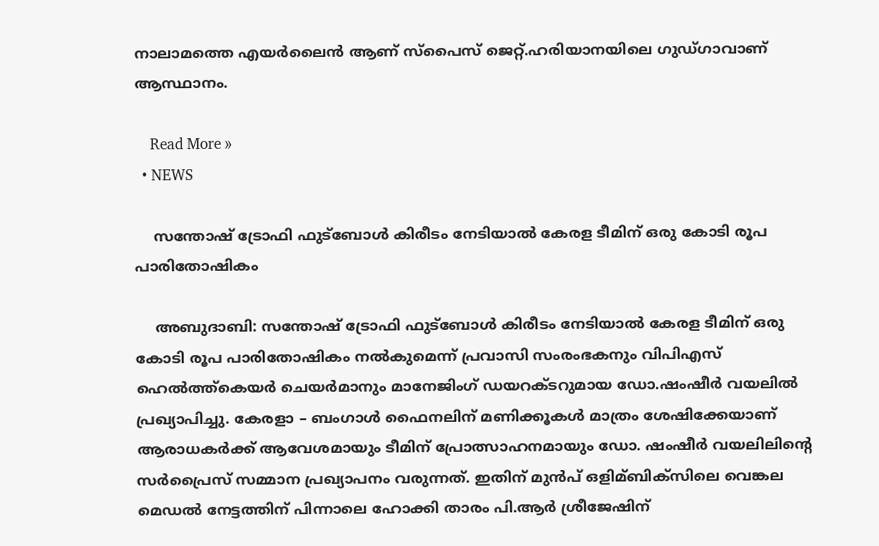നാലാമത്തെ എയർലൈൻ ആണ് സ്പൈസ് ജെറ്റ്.ഹരിയാനയിലെ ഗുഡ്ഗാവാണ് ആസ്ഥാനം.

    Read More »
  • NEWS

    സന്തോഷ് ട്രോഫി ഫുട്ബോള്‍ കിരീടം നേടിയാല്‍ കേരള ടീമിന് ഒരു കോടി രൂപ പാരിതോഷികം

    അബുദാബി: സന്തോഷ് ട്രോഫി ഫുട്ബോള്‍ കിരീടം നേടിയാല്‍ കേരള ടീമിന് ഒരു കോടി രൂപ പാരിതോഷികം നല്‍കുമെന്ന് പ്രവാസി സംരംഭകനും വിപിഎസ് ഹെല്‍ത്ത്കെയര്‍ ചെയര്‍മാനും മാനേജിംഗ് ഡയറക്ടറുമായ ഡോ.ഷംഷീര്‍ വയലില്‍ പ്രഖ്യാപിച്ചു. കേരളാ – ബംഗാള്‍ ഫൈനലിന് മണിക്കൂകള്‍ മാത്രം ശേഷിക്കേയാണ് ആരാധകര്‍ക്ക് ആവേശമായും ടീമിന് പ്രോത്സാഹനമായും ഡോ. ഷംഷീര്‍ വയലിലിന്റെ സര്‍പ്രൈസ് സമ്മാന പ്രഖ്യാപനം വരുന്നത്. ഇതിന് മുൻപ് ഒളിമ്ബിക്സിലെ വെങ്കല മെഡല്‍ നേട്ടത്തിന് പിന്നാലെ ഹോക്കി താരം പി.ആര്‍ ശ്രീജേഷിന്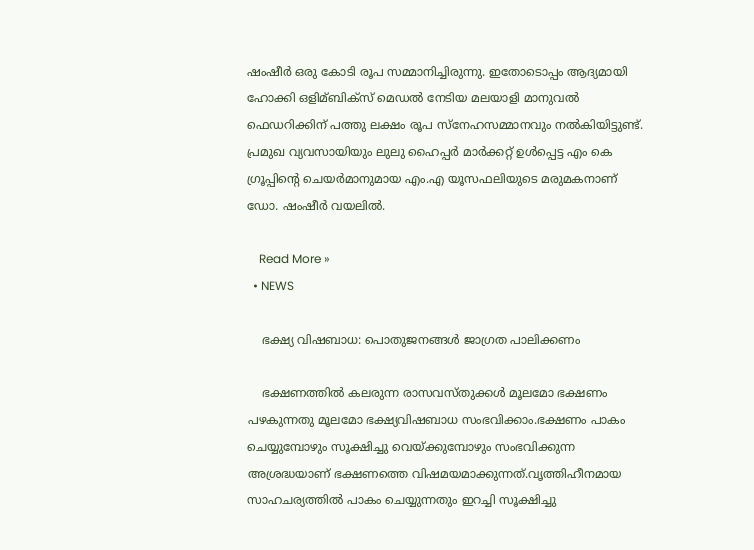ഷംഷീര്‍ ഒരു കോടി രൂപ സമ്മാനിച്ചിരുന്നു. ഇതോടൊപ്പം ആദ്യമായി ഹോക്കി ഒളിമ്ബിക്സ് മെഡല്‍ നേടിയ മലയാളി മാനുവല്‍ ഫെഡറിക്കിന് പത്തു ലക്ഷം രൂപ സ്നേഹസമ്മാനവും നല്‍കിയിട്ടുണ്ട്. പ്രമുഖ വ്യവസായിയും ലുലു ഹൈപ്പർ മാർക്കറ്റ് ഉൾപ്പെട്ട എം കെ ഗ്രൂപ്പിന്റെ ചെയർമാനുമായ എം.എ യൂസഫലിയുടെ മരുമകനാണ് ഡോ. ഷംഷീർ വയലില്‍.

    Read More »
  • NEWS

    ഭക്ഷ്യ വിഷബാധ: പൊതുജനങ്ങൾ ജാഗ്രത പാലിക്കണം

    ഭക്ഷണത്തിൽ കലരുന്ന രാസവസ്തുക്കൾ മൂലമോ ഭക്ഷണം പഴകുന്നതു മൂലമോ ഭക്ഷ്യവിഷബാധ സംഭവിക്കാം.ഭക്ഷണം പാകം ചെയ്യുമ്പോഴും സൂക്ഷിച്ചു വെയ്ക്കുമ്പോഴും സംഭവിക്കുന്ന അശ്രദ്ധയാണ് ഭക്ഷണത്തെ വിഷമയമാക്കുന്നത്.വൃത്തിഹീനമായ സാഹചര്യത്തിൽ പാകം ചെയ്യുന്നതും ഇറച്ചി സൂക്ഷിച്ചു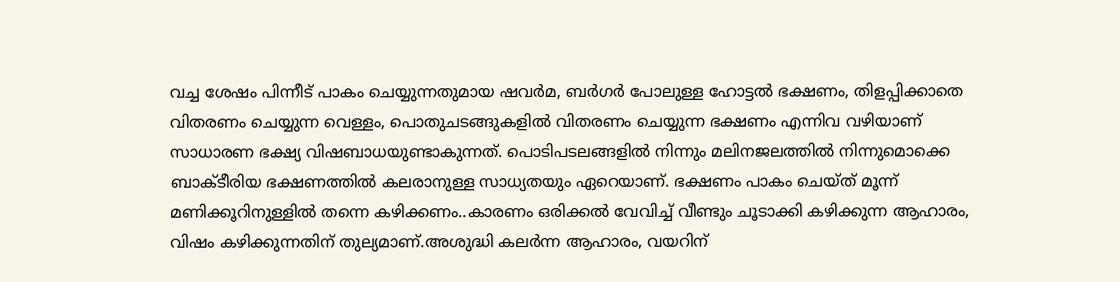വച്ച ശേഷം പിന്നീട് പാകം ചെയ്യുന്നതുമായ ഷവർമ, ബർഗർ പോലുള്ള ഹോട്ടൽ ഭക്ഷണം, തിളപ്പിക്കാതെ വിതരണം ചെയ്യുന്ന വെള്ളം, പൊതുചടങ്ങുകളിൽ വിതരണം ചെയ്യുന്ന ഭക്ഷണം എന്നിവ വഴിയാണ് സാധാരണ ഭക്ഷ്യ വിഷബാധയുണ്ടാകുന്നത്. പൊടിപടലങ്ങളിൽ നിന്നും മലിനജലത്തിൽ നിന്നുമൊക്കെ ബാക്ടീരിയ ഭക്ഷണത്തിൽ കലരാനുള്ള സാധ്യതയും ഏറെയാണ്. ഭക്ഷണം പാകം ചെയ്ത് മൂന്ന് മണിക്കൂറിനുള്ളിൽ തന്നെ കഴിക്കണം..കാരണം ഒരിക്കൽ വേവിച്ച് വീണ്ടും ചൂടാക്കി കഴിക്കുന്ന ആഹാരം, വിഷം കഴിക്കുന്നതിന് തുല്യമാണ്.അശുദ്ധി കലർന്ന ആഹാരം, വയറിന്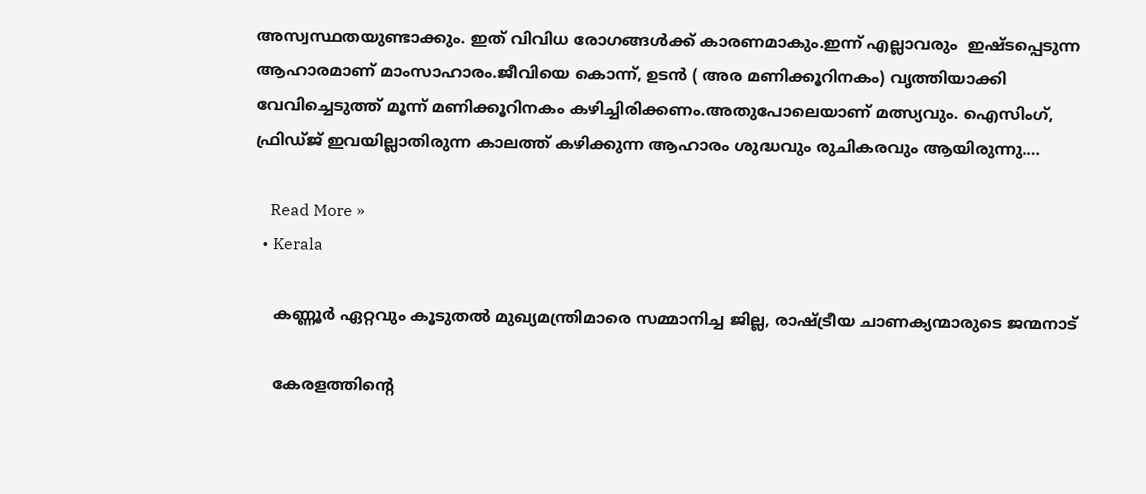അസ്വസ്ഥതയുണ്ടാക്കും. ഇത് വിവിധ രോഗങ്ങൾക്ക് കാരണമാകും.ഇന്ന് എല്ലാവരും  ഇഷ്ടപ്പെടുന്ന ആഹാരമാണ് മാംസാഹാരം.ജീവിയെ കൊന്ന്, ഉടൻ ( അര മണിക്കൂറിനകം) വൃത്തിയാക്കി വേവിച്ചെടുത്ത് മൂന്ന് മണിക്കൂറിനകം കഴിച്ചിരിക്കണം.അതുപോലെയാണ് മത്സ്യവും. ഐസിംഗ്, ഫ്രിഡ്ജ് ഇവയില്ലാതിരുന്ന കാലത്ത് കഴിക്കുന്ന ആഹാരം ശുദ്ധവും രുചികരവും ആയിരുന്നു.…

    Read More »
  • Kerala

    കണ്ണൂർ ഏറ്റവും കൂടുതൽ മുഖ്യമന്ത്രിമാരെ സമ്മാനിച്ച ജില്ല, രാഷ്ട്രീയ ചാണക്യന്മാരുടെ ജന്മനാട്

    കേരളത്തിൻ്റെ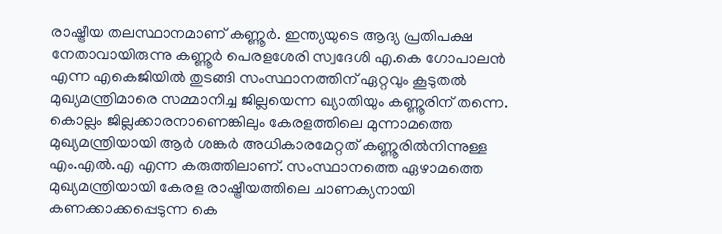രാഷ്ട്രീയ തലസ്ഥാനമാണ് കണ്ണൂർ. ഇന്ത്യയുടെ ആദ്യ പ്രതിപക്ഷ നേതാവായിരുന്നു കണ്ണൂർ പെരളശേരി സ്വദേശി എ.കെ ഗോപാലൻ എന്ന എകെജിയിൽ തുടങ്ങി സംസ്ഥാനത്തിന് ഏറ്റവും കൂടുതൽ മുഖ്യമന്ത്രിമാരെ സമ്മാനിച്ച ജില്ലയെന്ന ഖ്യാതിയും കണ്ണൂരിന് തന്നെ. കൊല്ലം ജില്ലക്കാരനാണെങ്കിലും കേരളത്തിലെ മുന്നാമത്തെ മുഖ്യമന്ത്രിയായി ആർ ശങ്കർ അധികാരമേറ്റത് കണ്ണൂരിൽനിന്നുള്ള എം.എൽ.എ എന്ന കരുത്തിലാണ്. സംസ്ഥാനത്തെ ഏഴാമത്തെ മുഖ്യമന്ത്രിയായി കേരള രാഷ്ട്രീയത്തിലെ ചാണക്യനായി കണക്കാക്കപ്പെടുന്ന കെ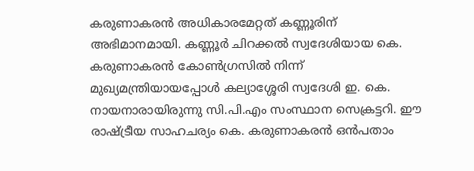കരുണാകരൻ അധികാരമേറ്റത് കണ്ണൂരിന് അഭിമാനമായി. കണ്ണൂർ ചിറക്കൽ സ്വദേശിയായ കെ. കരുണാകരൻ കോൺഗ്രസിൽ നിന്ന് മുഖ്യമന്ത്രിയായപ്പോൾ കല്യാശ്ശേരി സ്വദേശി ഇ. കെ. നായനാരായിരുന്നു സി.പി.എം സംസ്ഥാന സെക്രട്ടറി. ഈ രാഷ്ട്രീയ സാഹചര്യം കെ. കരുണാകരൻ ഒൻപതാം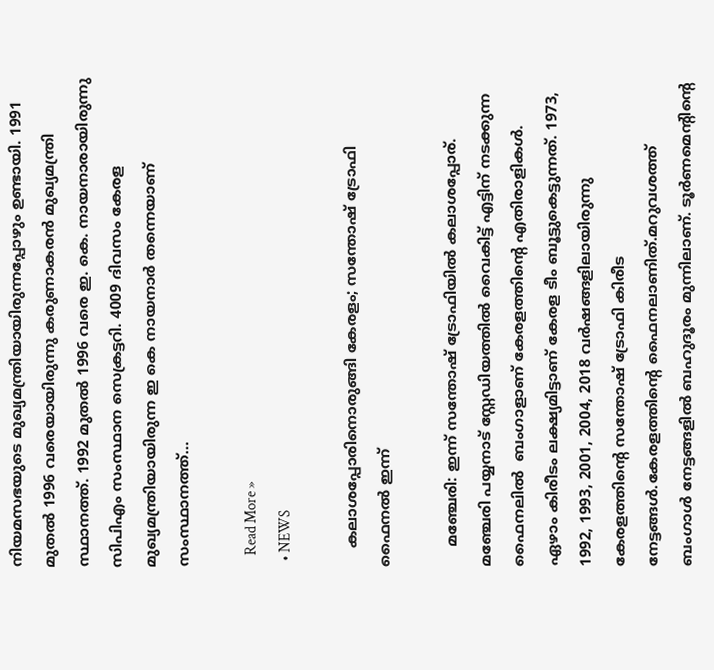നിയമസഭയുടെ മുഖ്യമന്ത്രിയായിരുന്നപ്പോഴും ഉണ്ടായി. 1991 മുതൽ 1996 വരെയായിരുന്നു കരുണാകരൻ മുഖ്യമന്ത്രി സ്ഥാനത്ത്. 1992 മുതൽ 1996 വരെ ഇ. കെ. നായനാരായിരുന്നു സിപിഎം സംസ്ഥാന സെക്രട്ടറി. 4009 ദിവസം കേരള മുഖ്യമന്ത്രിയായിരുന്ന ഇ കെ നായനാർ തന്നെയാണ് സംസ്ഥാനത്ത്…

    Read More »
  • NEWS

    കലാശപ്പോരിനൊരുങ്ങി കേരളം; സന്തോഷ് ട്രോഫി ഫൈനല്‍ ഇന്ന്

    മഞ്ചേരി: ഇന്ന് സന്തോഷ് ട്രോഫിയില്‍ കലാശപ്പോര്. മഞ്ചേരി പയ്യനാട് സ്റ്റേഡിയത്തില്‍ വൈകിട്ട് എട്ടിന് നടക്കുന്ന ഫൈനലില്‍  ബംഗാളാണ് കേരളത്തിന്റെ എതിരാളികള്‍. ഏഴാം കിരീടം ലക്ഷ്യമിട്ടാണ് കേരള ടീം ബൂട്ടുകെട്ടുന്നത്. 1973, 1992, 1993, 2001, 2004, 2018 വര്‍ഷങ്ങളിലായിരുന്നു കേരളത്തിന്റെ സന്തോഷ് ട്രോഫി കിരീട നേട്ടങ്ങള്‍.കേരളത്തിന്റെ ഫൈനലാണിത്.മറുവശത്ത് ബംഗാള്‍ നേട്ടങ്ങളില്‍ ബഹുദൂരം മുന്നിലാണ്. ടൂര്‍ണമെന്റിന്റെ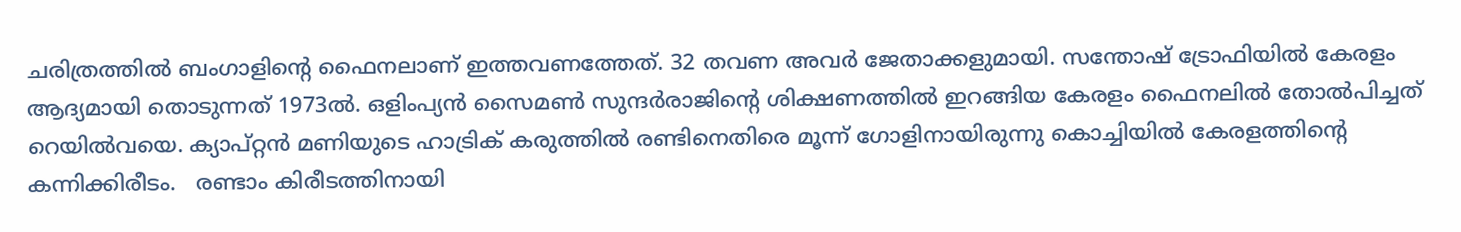ചരിത്രത്തില്‍ ബംഗാളിന്റെ ഫൈനലാണ് ഇത്തവണത്തേത്. 32 തവണ അവര്‍ ജേതാക്കളുമായി. സന്തോഷ് ട്രോഫിയില്‍ കേരളം ആദ്യമായി തൊടുന്നത് 1973ല്‍. ഒളിംപ്യന്‍ സൈമണ്‍ സുന്ദര്‍രാജിന്റെ ശിക്ഷണത്തില്‍ ഇറങ്ങിയ കേരളം ഫൈനലില്‍ തോല്‍പിച്ചത് റെയില്‍വയെ. ക്യാപ്റ്റന്‍ മണിയുടെ ഹാട്രിക് കരുത്തില്‍ രണ്ടിനെതിരെ മൂന്ന് ഗോളിനായിരുന്നു കൊച്ചിയില്‍ കേരളത്തിന്റെ കന്നിക്കിരീടം.   രണ്ടാം കിരീടത്തിനായി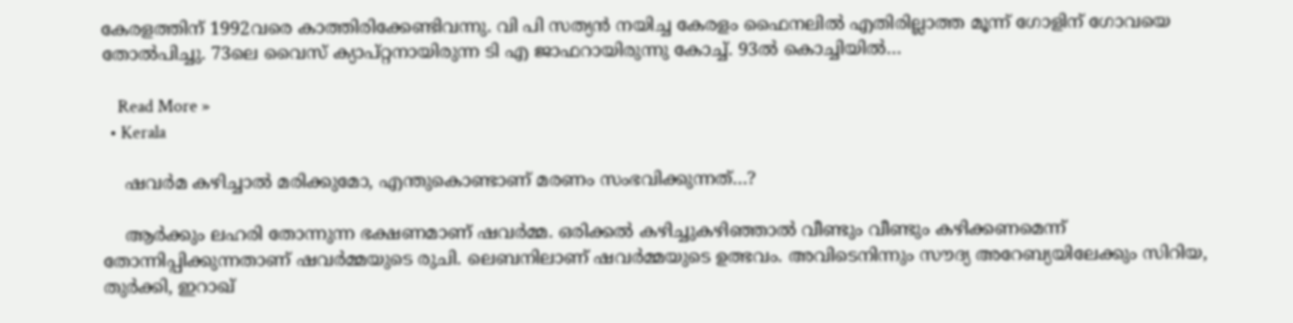കേരളത്തിന് 1992വരെ കാത്തിരിക്കേണ്ടിവന്നു. വി പി സത്യന്‍ നയിച്ച കേരളം ഫൈനലില്‍ എതിരില്ലാത്ത മൂന്ന് ഗോളിന് ഗോവയെ തോല്‍പിച്ചു. 73ലെ വൈസ് ക്യാപ്റ്റനായിരുന്ന ടി എ ജാഫറായിരുന്നു കോച്ച്‌. 93ല്‍ കൊച്ചിയില്‍…

    Read More »
  • Kerala

    ഷവര്‍മ കഴിച്ചാൽ മരിക്കുമോ, എന്തുകൊണ്ടാണ് മരണം സംഭവിക്കുന്നത്…?

    ആര്‍ക്കും ലഹരി തോന്നുന്ന ഭക്ഷണമാണ് ഷവര്‍മ്മ. ഒരിക്കല്‍ കഴിച്ചുകഴിഞ്ഞാല്‍ വീണ്ടും വീണ്ടും കഴിക്കണമെന്ന് തോന്നിപ്പിക്കുന്നതാണ് ഷവര്‍മ്മയുടെ രുചി. ലെബനിലാണ് ഷവര്‍മ്മയുടെ ഉത്ഭവം. അവിടെനിന്നും സൗദ്യ അറേബ്യയിലേക്കും സിറിയ, തുര്‍ക്കി, ഇറാഖ്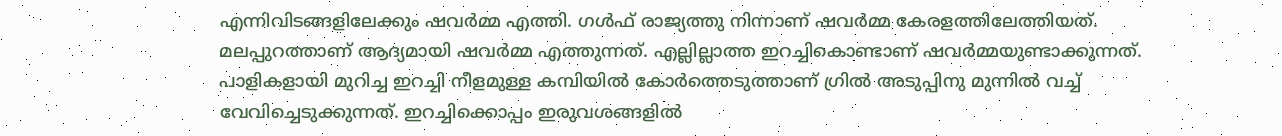എന്നിവിടങ്ങളിലേക്കും ഷവര്‍മ്മ എത്തി. ഗള്‍ഫ് രാജ്യത്തു നിന്നാണ് ഷവര്‍മ്മ കേരളത്തിലേത്തിയത്. മലപ്പുറത്താണ് ആദ്യമായി ഷവര്‍മ്മ എത്തുന്നത്. എല്ലില്ലാത്ത ഇറച്ചികൊണ്ടാണ് ഷവര്‍മ്മയുണ്ടാക്കുന്നത്. പാളികളായി മുറിച്ച ഇറച്ചി നീളമുള്ള കമ്പിയില്‍ കോര്‍ത്തെടുത്താണ് ഗ്രില്‍ അടുപ്പിനു മുന്നില്‍ വച്ച് വേവിച്ചെടുക്കുന്നത്. ഇറച്ചിക്കൊപ്പം ഇരുവശങ്ങളില്‍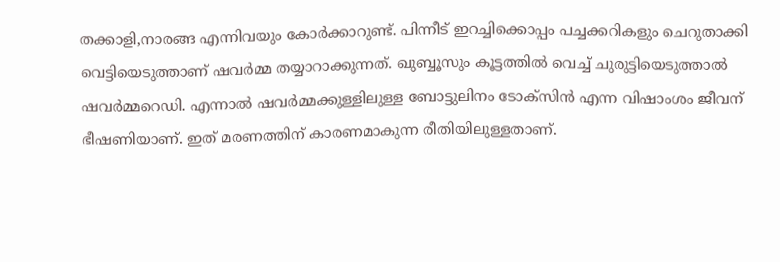തക്കാളി,നാരങ്ങ എന്നിവയും കോര്‍ക്കാറുണ്ട്. പിന്നീട് ഇറച്ചിക്കൊപ്പം പച്ചക്കറികളും ചെറുതാക്കി വെട്ടിയെടുത്താണ് ഷവര്‍മ്മ തയ്യാറാക്കുന്നത്. ഖുബ്ബൂസും കൂട്ടത്തില്‍ വെച്ച് ചുരുട്ടിയെടുത്താല്‍ ഷവര്‍മ്മറെഡി. എന്നാല്‍ ഷവര്‍മ്മക്കുള്ളിലുള്ള ബോട്ടുലിനം ടോക്സിന്‍ എന്ന വിഷാംശം ജീവന് ഭീഷണിയാണ്. ഇത് മരണത്തിന് കാരണമാകുന്ന രീതിയിലുള്ളതാണ്.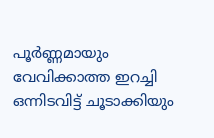പൂര്‍ണ്ണമായും വേവിക്കാത്ത ഇറച്ചി ഒന്നിടവിട്ട് ചൂടാക്കിയും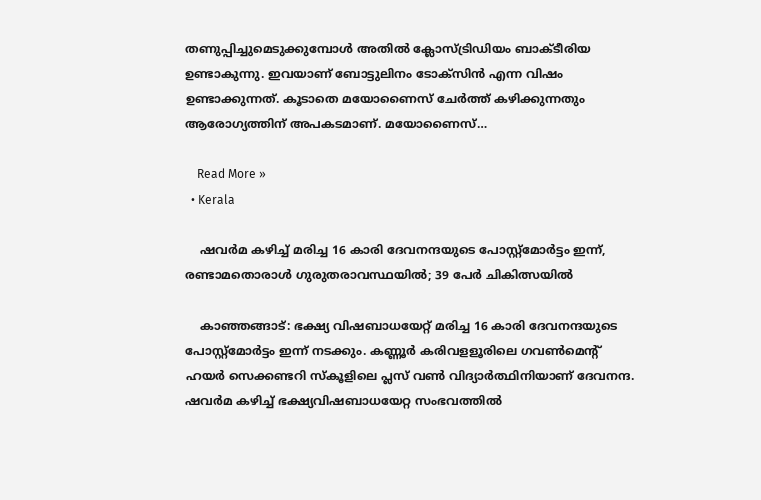തണുപ്പിച്ചുമെടുക്കുമ്പോള്‍ അതില്‍ ക്ലോസ്ട്രിഡിയം ബാക്ടീരിയ ഉണ്ടാകുന്നു. ഇവയാണ് ബോട്ടുലിനം ടോക്സിന്‍ എന്ന വിഷം ഉണ്ടാക്കുന്നത്. കൂടാതെ മയോണൈസ് ചേര്‍ത്ത് കഴിക്കുന്നതും ആരോഗ്യത്തിന് അപകടമാണ്. മയോണൈസ്…

    Read More »
  • Kerala

    ഷവര്‍മ കഴിച്ച് മരിച്ച 16 കാരി ദേവനന്ദയുടെ പോസ്റ്റ്മോർട്ടം ഇന്ന്, രണ്ടാമതൊരാൾ ഗുരുതരാവസ്ഥയിൽ; 39 പേര്‍ ചികിത്സയില്‍

    കാഞ്ഞങ്ങാട്: ഭക്ഷ്യ വിഷബാധയേറ്റ് മരിച്ച 16 കാരി ദേവനന്ദയുടെ പോസ്റ്റ്മോർട്ടം ഇന്ന് നടക്കും. കണ്ണൂര്‍ കരിവളളൂരിലെ ഗവണ്‍മെന്റ് ഹയര്‍ സെക്കണ്ടറി സ്‌കൂളിലെ പ്ലസ് വണ്‍ വിദ്യാര്‍ത്ഥിനിയാണ് ദേവനന്ദ. ഷവര്‍മ കഴിച്ച് ഭക്ഷ്യവിഷബാധയേറ്റ സംഭവത്തില്‍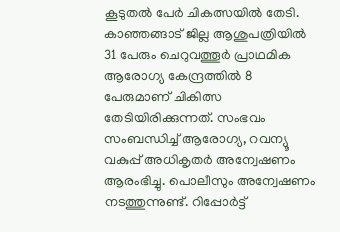കൂടുതല്‍ പേര്‍ ചികത്സയില്‍ തേടി. കാഞ്ഞങ്ങാട് ജില്ല ആശുപത്രിയിൽ 31 പേരും ചെറുവത്തൂര്‍ പ്രാഥമിക ആരോഗ്യ കേന്ദ്രത്തിൽ 8 പേരുമാണ് ചികിത്സ തേടിയിരിക്കുന്നത്. സംഭവം സംബന്ധിച്ച് ആരോഗ്യ, റവന്യൂ വകുപ്പ് അധികൃതർ അന്വേഷണം ആരംഭിച്ചു. പൊലീസും അന്വേഷണം നടത്തുന്നുണ്ട്. റിപ്പോര്‍ട്ട്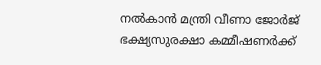നല്‍കാന്‍ മന്ത്രി വീണാ ജോര്‍ജ് ഭക്ഷ്യസുരക്ഷാ കമ്മീഷണര്‍ക്ക്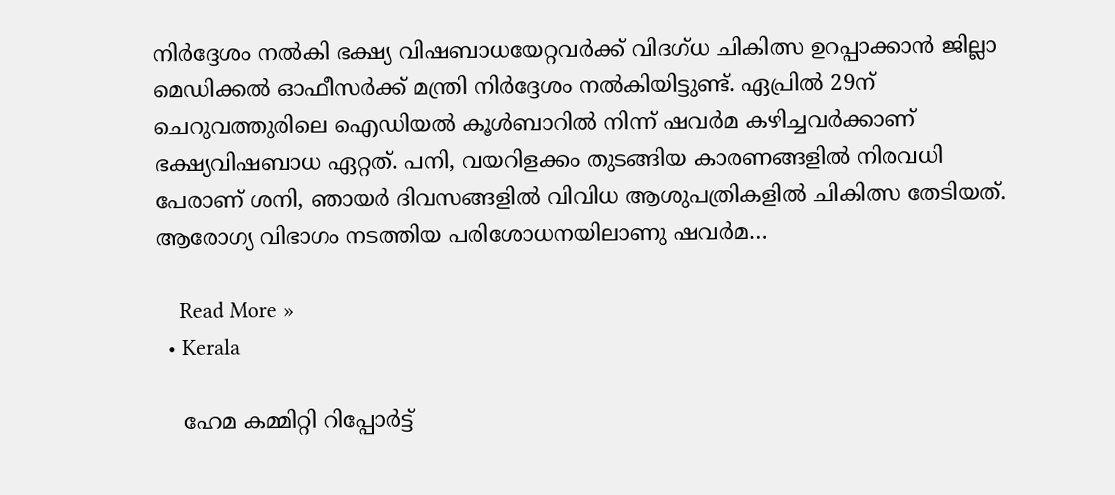നിര്‍ദ്ദേശം നല്‍കി ഭക്ഷ്യ വിഷബാധയേറ്റവര്‍ക്ക് വിദഗ്ധ ചികിത്സ ഉറപ്പാക്കാന്‍ ജില്ലാ മെഡിക്കല്‍ ഓഫീസര്‍ക്ക് മന്ത്രി നിര്‍ദ്ദേശം നല്‍കിയിട്ടുണ്ട്. ഏപ്രിൽ 29ന് ചെറുവത്തുരിലെ ഐഡിയൽ കൂൾബാറിൽ നിന്ന് ഷവർമ കഴിച്ചവർക്കാണ് ഭക്ഷ്യവിഷബാധ ഏറ്റത്. പനി, വയറിളക്കം തുടങ്ങിയ കാരണങ്ങളിൽ നിരവധി പേരാണ് ശനി, ഞായർ ദിവസങ്ങളിൽ വിവിധ ആശുപത്രികളിൽ ചികിത്സ തേടിയത്. ആരോഗ്യ വിഭാഗം നടത്തിയ പരിശോധനയിലാണു ഷവർമ…

    Read More »
  • Kerala

    ഹേമ കമ്മിറ്റി റിപ്പോര്‍ട്ട്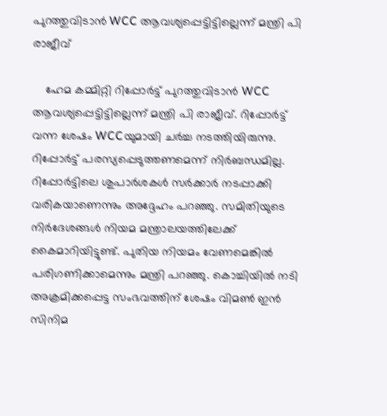പുറത്തുവിടാന്‍ WCC ആവശ്യപ്പെട്ടിട്ടില്ലെന്ന് മന്ത്രി പി രാജീവ്

    ഹേമ കമ്മിറ്റി റിപ്പോര്‍ട്ട് പുറത്തുവിടാന്‍ WCC ആവശ്യപ്പെട്ടിട്ടില്ലെന്ന് മന്ത്രി പി രാജീവ്. റിപ്പോര്‍ട്ട് വന്ന ശേഷം WCCയുമായി ചര്‍ച്ച നടത്തിയിരുന്നു. റിപ്പോര്‍ട്ട് പരസ്യപ്പെടുത്തണമെന്ന് നിര്‍ബന്ധമില്ല. റിപ്പോര്‍ട്ടിലെ ശുപാര്‍ശകള്‍ സര്‍ക്കാര്‍ നടപ്പാക്കി വരികയാണെന്നും അദ്ദേഹം പറഞ്ഞു. സമിതിയുടെ നിര്‍ദേശങ്ങള്‍ നിയമ മന്ത്രാലയത്തിലേക്ക് കൈമാറിയിട്ടുണ്ട്. പുതിയ നിയമം വേണമെങ്കില്‍ പരിഗണിക്കാമെന്നും മന്ത്രി പറഞ്ഞു. കൊച്ചിയില്‍ നടി അക്രമിക്കപ്പെട്ട സംഭവത്തിന് ശേഷം വിമണ്‍ ഇന്‍ സിനിമ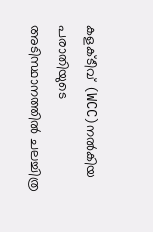കളക്ടീവ് (WCC)നല്‍കിയ പരാതിയുടെ അടിസ്ഥാനത്തില്‍ ചലച്ചിത്ര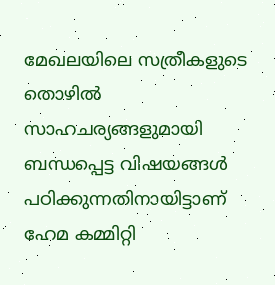മേഖലയിലെ സത്രീകളുടെ തൊഴില്‍ സാഹചര്യങ്ങളുമായി ബന്ധപ്പെട്ട വിഷയങ്ങള്‍ പഠിക്കുന്നതിനായിട്ടാണ് ഹേമ കമ്മിറ്റി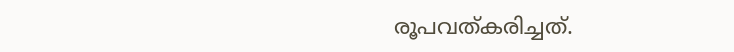രൂപവത്കരിച്ചത്.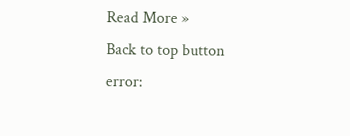Read More »
Back to top button
error: